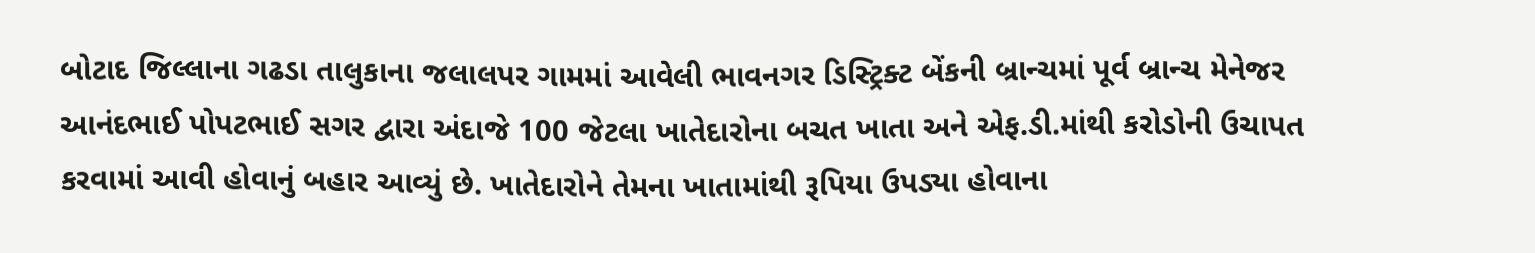બોટાદ જિલ્લાના ગઢડા તાલુકાના જલાલપર ગામમાં આવેલી ભાવનગર ડિસ્ટ્રિક્ટ બેંકની બ્રાન્ચમાં પૂર્વ બ્રાન્ચ મેનેજર આનંદભાઈ પોપટભાઈ સગર દ્વારા અંદાજે 100 જેટલા ખાતેદારોના બચત ખાતા અને એફ.ડી.માંથી કરોડોની ઉચાપત કરવામાં આવી હોવાનું બહાર આવ્યું છે. ખાતેદારોને તેમના ખાતામાંથી રૂપિયા ઉપડ્યા હોવાના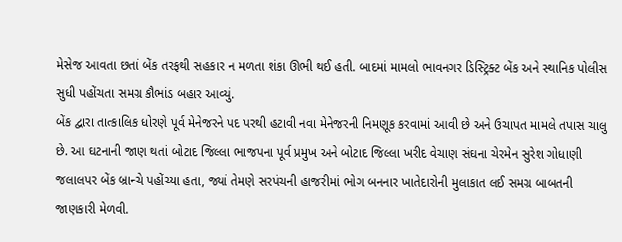મેસેજ આવતા છતાં બેંક તરફથી સહકાર ન મળતા શંકા ઊભી થઈ હતી. બાદમાં મામલો ભાવનગર ડિસ્ટ્રિક્ટ બેંક અને સ્થાનિક પોલીસ સુધી પહોંચતા સમગ્ર કૌભાંડ બહાર આવ્યું.
બેંક દ્વારા તાત્કાલિક ધોરણે પૂર્વ મેનેજરને પદ પરથી હટાવી નવા મેનેજરની નિમણૂક કરવામાં આવી છે અને ઉચાપત મામલે તપાસ ચાલુ છે. આ ઘટનાની જાણ થતાં બોટાદ જિલ્લા ભાજપના પૂર્વ પ્રમુખ અને બોટાદ જિલ્લા ખરીદ વેચાણ સંઘના ચેરમેન સુરેશ ગોધાણી જલાલપર બેંક બ્રાન્ચે પહોંચ્યા હતા, જ્યાં તેમણે સરપંચની હાજરીમાં ભોગ બનનાર ખાતેદારોની મુલાકાત લઈ સમગ્ર બાબતની જાણકારી મેળવી.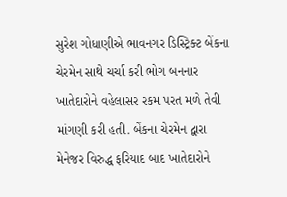સુરેશ ગોધાણીએ ભાવનગર ડિસ્ટ્રિક્ટ બેંકના ચેરમેન સાથે ચર્ચા કરી ભોગ બનનાર ખાતેદારોને વહેલાસર રકમ પરત મળે તેવી માંગણી કરી હતી. બેંકના ચેરમેન દ્વારા મેનેજર વિરુદ્ધ ફરિયાદ બાદ ખાતેદારોને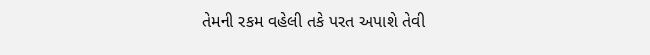તેમની રકમ વહેલી તકે પરત અપાશે તેવી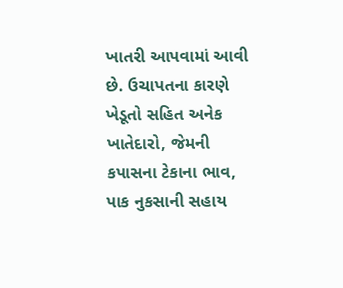ખાતરી આપવામાં આવી છે. ઉચાપતના કારણે ખેડૂતો સહિત અનેક ખાતેદારો, જેમની કપાસના ટેકાના ભાવ, પાક નુકસાની સહાય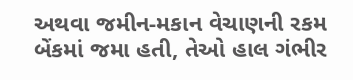અથવા જમીન-મકાન વેચાણની રકમ બેંકમાં જમા હતી, તેઓ હાલ ગંભીર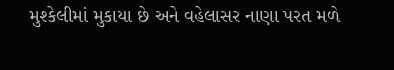મુશ્કેલીમાં મુકાયા છે અને વહેલાસર નાણા પરત મળે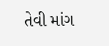તેવી માંગ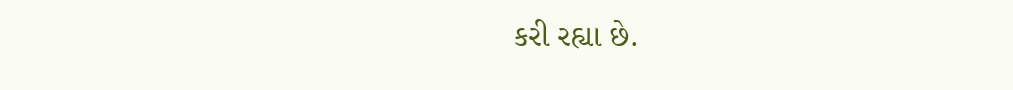કરી રહ્યા છે.